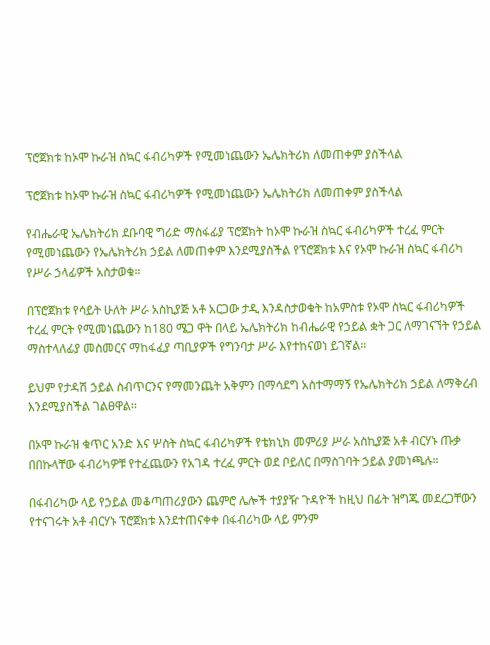ፕሮጀክቱ ከኦሞ ኩራዝ ስኳር ፋብሪካዎች የሚመነጨውን ኤሌክትሪክ ለመጠቀም ያስችላል

ፕሮጀክቱ ከኦሞ ኩራዝ ስኳር ፋብሪካዎች የሚመነጨውን ኤሌክትሪክ ለመጠቀም ያስችላል

የብሔራዊ ኤሌክትሪክ ደቡባዊ ግሪድ ማስፋፊያ ፕሮጀክት ከኦሞ ኩራዝ ስኳር ፋብሪካዎች ተረፈ ምርት የሚመነጨውን የኤሌክትሪክ ኃይል ለመጠቀም እንደሚያስችል የፕሮጀክቱ እና የኦሞ ኩራዝ ስኳር ፋብሪካ የሥራ ኃላፊዎች አስታወቁ።

በፕሮጀክቱ የሳይት ሁለት ሥራ አስኪያጅ አቶ አርጋው ታዲ እንዳስታወቁት ከአምስቱ የኦሞ ስኳር ፋብሪካዎች ተረፈ ምርት የሚመነጨውን ከ180 ሜጋ ዋት በላይ ኤሌክትሪክ ከብሔራዊ የኃይል ቋት ጋር ለማገናኘት የኃይል ማስተላለፊያ መስመርና ማከፋፈያ ጣቢያዎች የግንባታ ሥራ እየተከናወነ ይገኛል።

ይህም የታዳሽ ኃይል ስብጥርንና የማመንጨት አቅምን በማሳደግ አስተማማኝ የኤሌክትሪክ ኃይል ለማቅረብ እንደሚያስችል ገልፀዋል፡፡

በኦሞ ኩራዝ ቁጥር አንድ እና ሦስት ስኳር ፋብሪካዎች የቴክኒክ መምሪያ ሥራ አስኪያጅ አቶ ብርሃኑ ጡቃ በበኩላቸው ፋብሪካዎቹ የተፈጨውን የአገዳ ተረፈ ምርት ወደ ቦይለር በማስገባት ኃይል ያመነጫሉ።

በፋብሪካው ላይ የኃይል መቆጣጠሪያውን ጨምሮ ሌሎች ተያያዥ ጉዳዮች ከዚህ በፊት ዝግጁ መደረጋቸውን የተናገሩት አቶ ብርሃኑ ፕሮጀክቱ እንደተጠናቀቀ በፋብሪካው ላይ ምንም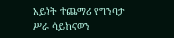አይነት ተጨማሪ የግንባታ ሥራ ሳይከናወን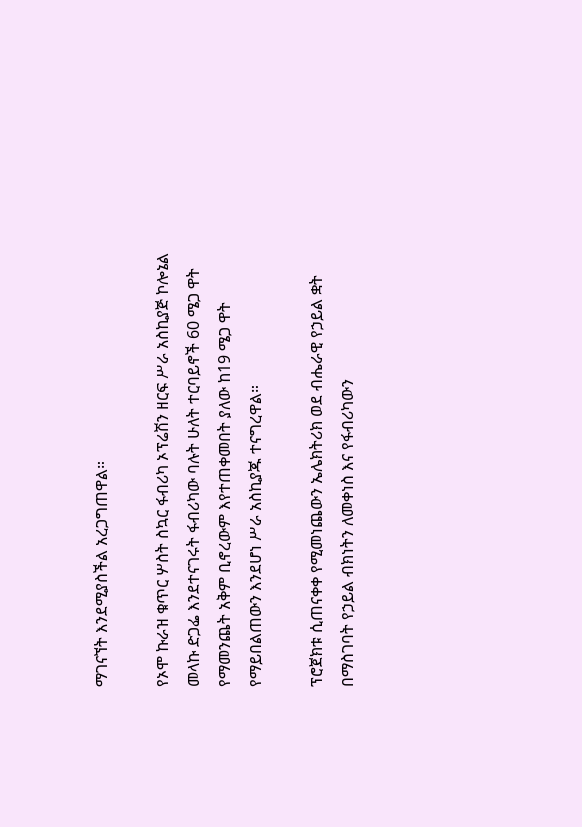ማገናኘት እንደሚያስችል አረጋግጠዋል።

የኦሞ ኩራዝ ቁጥር ሦስት ስኳር ፋብሪካ ኦፕሬሽን ዘርፍ ሥራ አስኪያጅ ኮሎኔል መላኩ ድጋፌ እንደተናገሩት ፋብሪካው ባሉት ሁለት ተርባይኖች 60 ሜጋ ዋት የማመንጨት አቅም ቢኖረውም እየተጠቀመበት ያለው ከ19 ሜጋ ዋት የማይበልጠውን እንደሆነ ሥራ አስኪያጁ ተናግረዋል።

ፕሮጀክቱ ሲጠናቀቀ የሚመነጨውን ኤሌክትሪክ ወደ ብሔራዊ የኃይል ቋት በማስገባት የኃይል ብክነትን ለመቀነስ እና የፋብሪካውን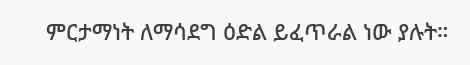ምርታማነት ለማሳደግ ዕድል ይፈጥራል ነው ያሉት።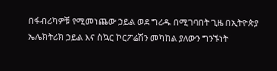በፋብሪካዎቹ የሚመነጨው ኃይል ወደ ግሪዱ በሚገባበት ጊዜ በኢትዮጵያ ኤሌክትሪክ ኃይል እና ስኳር ኮርፖሬሽን መካከል ያለውን ግንኙነት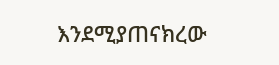እንደሚያጠናክረው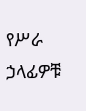የሥራ ኃላፊዎቹ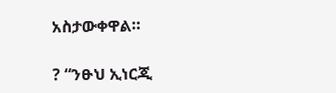አስታውቀዋል።

? “ንፁህ ኢነርጂ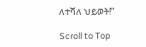ለተሻለ ህይወት!”

Scroll to Top